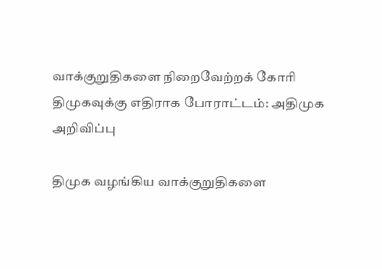வாக்குறுதிகளை நிறைவேற்றக் கோரி திமுகவுக்கு எதிராக போராட்டம்: அதிமுக அறிவிப்பு

திமுக வழங்கிய வாக்குறுதிகளை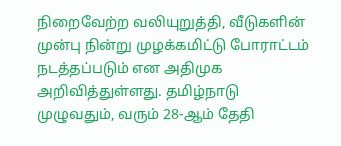நிறைவேற்ற வலியுறுத்தி, வீடுகளின் முன்பு நின்று முழக்கமிட்டு போராட்டம் நடத்தப்படும் என அதிமுக அறிவித்துள்ளது. தமிழ்நாடு முழுவதும், வரும் 28-ஆம் தேதி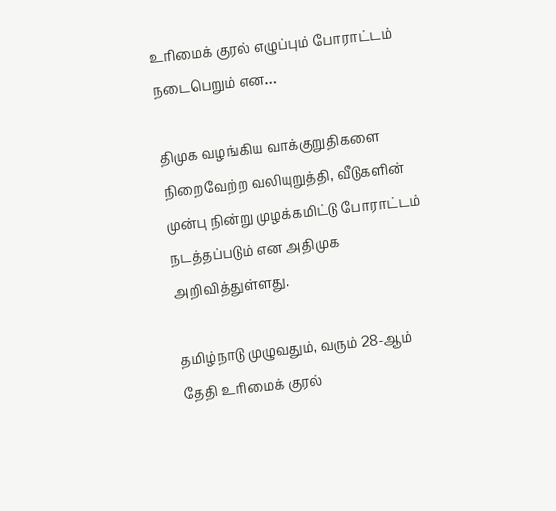உரிமைக் குரல் எழுப்பும் போராட்டம் நடைபெறும் என…

திமுக வழங்கிய வாக்குறுதிகளை நிறைவேற்ற வலியுறுத்தி, வீடுகளின் முன்பு நின்று முழக்கமிட்டு போராட்டம் நடத்தப்படும் என அதிமுக அறிவித்துள்ளது.

தமிழ்நாடு முழுவதும், வரும் 28-ஆம் தேதி உரிமைக் குரல்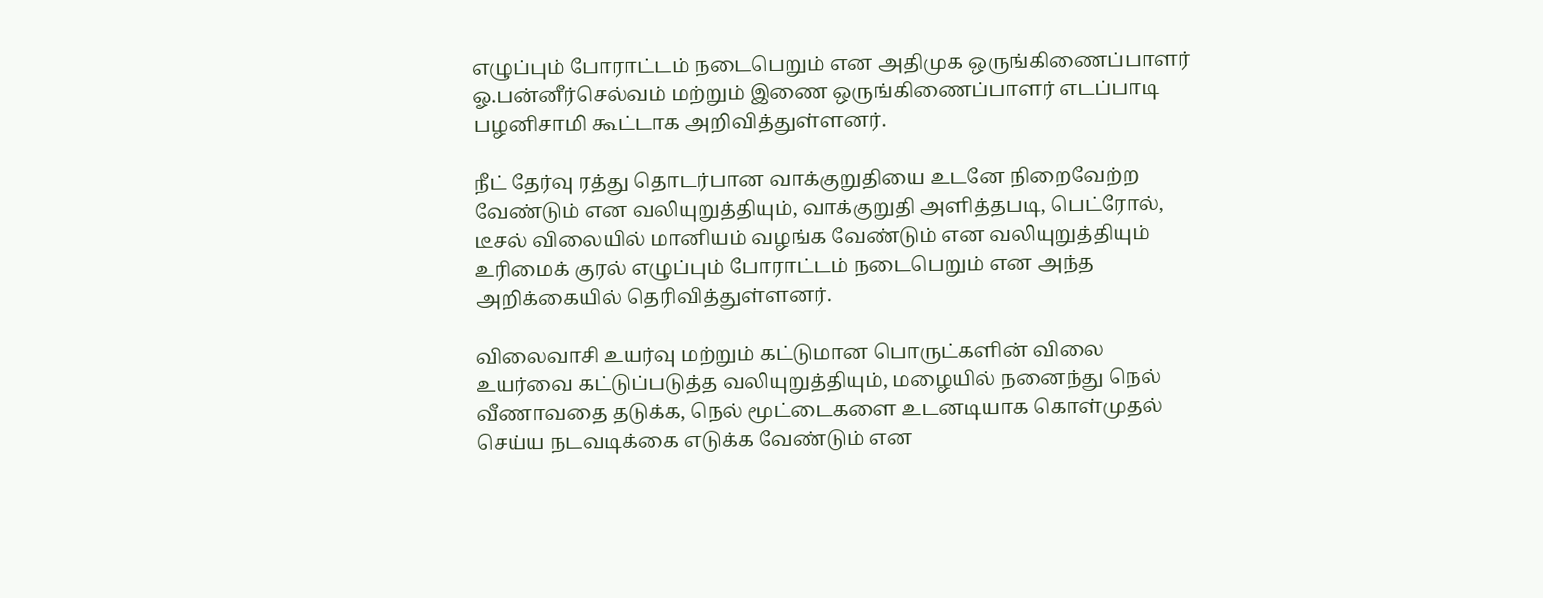எழுப்பும் போராட்டம் நடைபெறும் என அதிமுக ஒருங்கிணைப்பாளர் ஓ.பன்னீர்செல்வம் மற்றும் இணை ஒருங்கிணைப்பாளர் எடப்பாடி பழனிசாமி கூட்டாக அறிவித்துள்ளனர்.

நீட் தேர்வு ரத்து தொடர்பான வாக்குறுதியை உடனே நிறைவேற்ற வேண்டும் என வலியுறுத்தியும், வாக்குறுதி அளித்தபடி, பெட்ரோல், டீசல் விலையில் மானியம் வழங்க வேண்டும் என வலியுறுத்தியும் உரிமைக் குரல் எழுப்பும் போராட்டம் நடைபெறும் என அந்த அறிக்கையில் தெரிவித்துள்ளனர்.

விலைவாசி உயர்வு மற்றும் கட்டுமான பொருட்களின் விலை உயர்வை கட்டுப்படுத்த வலியுறுத்தியும், மழையில் நனைந்து நெல் வீணாவதை தடுக்க, நெல் மூட்டைகளை உடனடியாக கொள்முதல் செய்ய நடவடிக்கை எடுக்க வேண்டும் என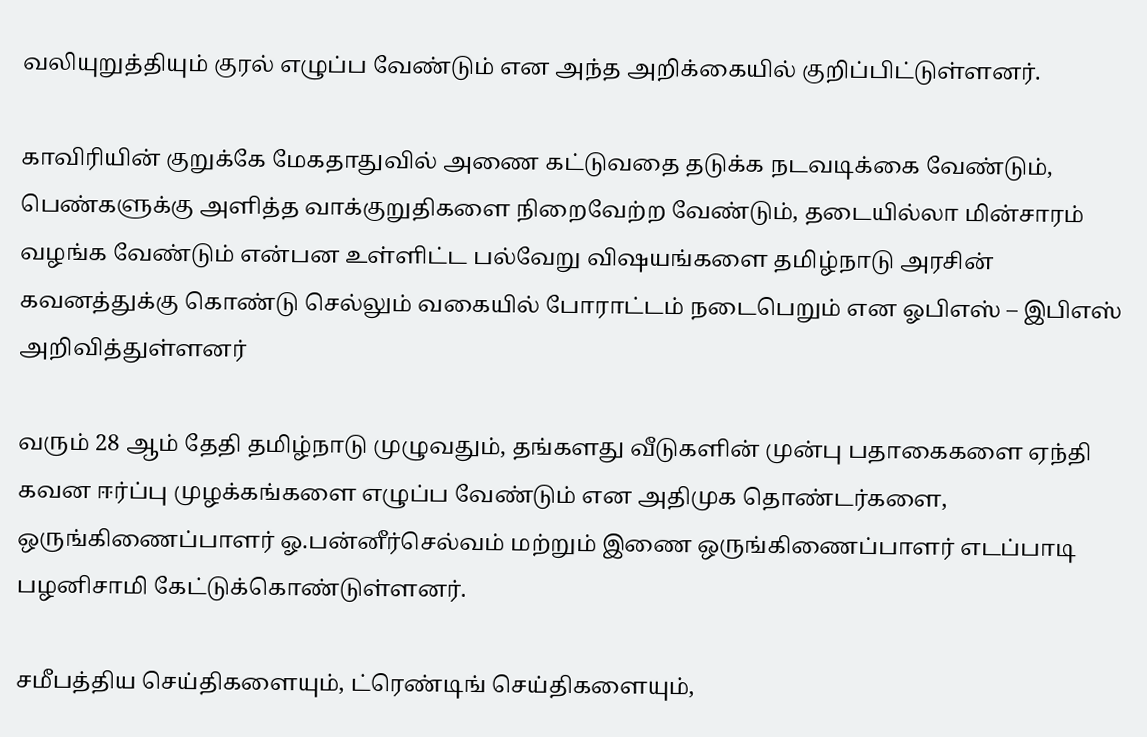வலியுறுத்தியும் குரல் எழுப்ப வேண்டும் என அந்த அறிக்கையில் குறிப்பிட்டுள்ளனர்.

காவிரியின் குறுக்கே மேகதாதுவில் அணை கட்டுவதை தடுக்க நடவடிக்கை வேண்டும், பெண்களுக்கு அளித்த வாக்குறுதிகளை நிறைவேற்ற வேண்டும், தடையில்லா மின்சாரம் வழங்க வேண்டும் என்பன உள்ளிட்ட பல்வேறு விஷயங்களை தமிழ்நாடு அரசின் கவனத்துக்கு கொண்டு செல்லும் வகையில் போராட்டம் நடைபெறும் என ஓபிஎஸ் – இபிஎஸ் அறிவித்துள்ளனர்

வரும் 28 ஆம் தேதி தமிழ்நாடு முழுவதும், தங்களது வீடுகளின் முன்பு பதாகைகளை ஏந்தி கவன ஈர்ப்பு முழக்கங்களை எழுப்ப வேண்டும் என அதிமுக தொண்டர்களை, ஒருங்கிணைப்பாளர் ஓ.பன்னீர்செல்வம் மற்றும் இணை ஒருங்கிணைப்பாளர் எடப்பாடி பழனிசாமி கேட்டுக்கொண்டுள்ளனர்.

சமீபத்திய செய்திகளையும், ட்ரெண்டிங் செய்திகளையும்,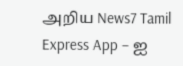அறிய News7 Tamil Express App – ஐ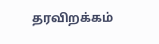தரவிறக்கம்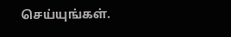செய்யுங்கள்.